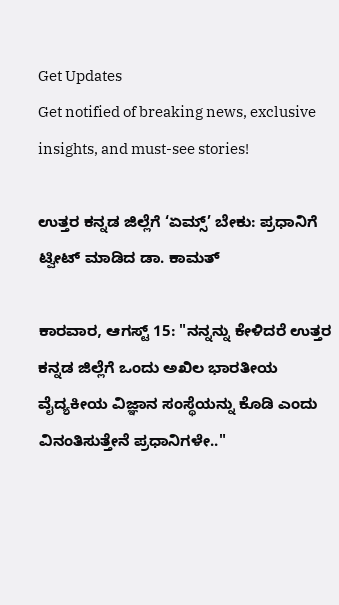Get Updates
Get notified of breaking news, exclusive insights, and must-see stories!

ಉತ್ತರ ಕನ್ನಡ ಜಿಲ್ಲೆಗೆ ‘ಏಮ್ಸ್’ ಬೇಕು: ಪ್ರಧಾನಿಗೆ ಟ್ವೀಟ್ ಮಾಡಿದ ಡಾ. ಕಾಮತ್

ಕಾರವಾರ, ಆಗಸ್ಟ್ 15: "ನನ್ನನ್ನು ಕೇಳಿದರೆ ಉತ್ತರ ಕನ್ನಡ ಜಿಲ್ಲೆಗೆ ಒಂದು ಅಖಿಲ ಭಾರತೀಯ ವೈದ್ಯಕೀಯ ವಿಜ್ಞಾನ ಸಂಸ್ಥೆಯನ್ನು ಕೊಡಿ ಎಂದು ವಿನಂತಿಸುತ್ತೇನೆ ಪ್ರಧಾನಿಗಳೇ.."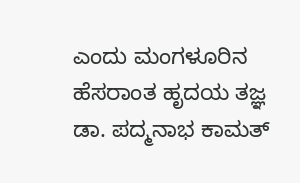ಎಂದು ಮಂಗಳೂರಿನ ಹೆಸರಾಂತ ಹೃದಯ ತಜ್ಞ ಡಾ. ಪದ್ಮನಾಭ ಕಾಮತ್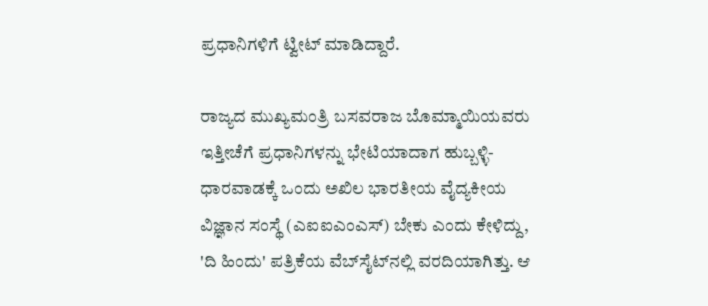ಪ್ರಧಾನಿಗಳಿಗೆ ಟ್ವೀಟ್ ಮಾಡಿದ್ದಾರೆ.

ರಾಜ್ಯದ ಮುಖ್ಯಮಂತ್ರಿ ಬಸವರಾಜ ಬೊಮ್ಮಾಯಿಯವರು ಇತ್ತೀಚೆಗೆ ಪ್ರಧಾನಿಗಳನ್ನು ಭೇಟಿಯಾದಾಗ ಹುಬ್ಬಳ್ಳಿ- ಧಾರವಾಡಕ್ಕೆ ಒಂದು ಅಖಿಲ ಭಾರತೀಯ ವೈದ್ಯಕೀಯ ವಿಜ್ಞಾನ ಸಂಸ್ಥೆ (ಎಐಐಎಂಎಸ್) ಬೇಕು ಎಂದು ಕೇಳಿದ್ದು, 'ದಿ ಹಿಂದು' ಪತ್ರಿಕೆಯ ವೆಬ್‌ಸೈಟ್‌ನಲ್ಲಿ ವರದಿಯಾಗಿತ್ತು. ಆ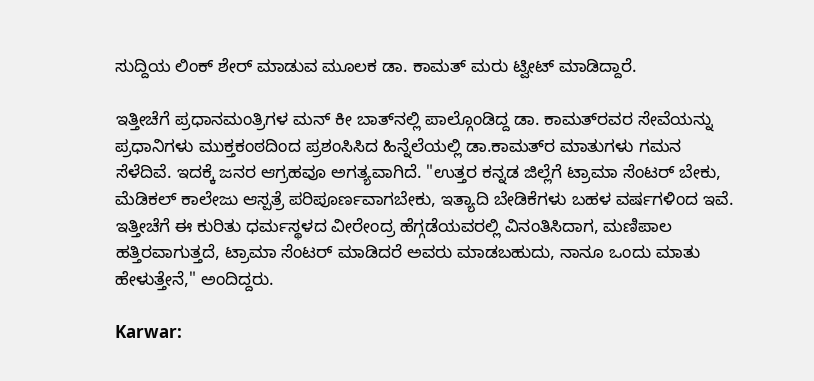ಸುದ್ದಿಯ ಲಿಂಕ್ ಶೇರ್ ಮಾಡುವ ಮೂಲಕ ಡಾ. ಕಾಮತ್ ಮರು ಟ್ವೀಟ್ ಮಾಡಿದ್ದಾರೆ.

ಇತ್ತೀಚೆಗೆ ಪ್ರಧಾನಮಂತ್ರಿಗಳ ಮನ್ ಕೀ ಬಾತ್‌ನಲ್ಲಿ ಪಾಲ್ಗೊಂಡಿದ್ದ ಡಾ. ಕಾಮತ್‌ರವರ ಸೇವೆಯನ್ನು ಪ್ರಧಾನಿಗಳು ಮುಕ್ತಕಂಠದಿಂದ ಪ್ರಶಂಸಿಸಿದ ಹಿನ್ನೆಲೆಯಲ್ಲಿ ಡಾ.ಕಾಮತ್‌ರ ಮಾತುಗಳು ಗಮನ ಸೆಳೆದಿವೆ. ಇದಕ್ಕೆ ಜನರ ಆಗ್ರಹವೂ ಅಗತ್ಯವಾಗಿದೆ. "ಉತ್ತರ ಕನ್ನಡ ಜಿಲ್ಲೆಗೆ ಟ್ರಾಮಾ ಸೆಂಟರ್ ಬೇಕು, ಮೆಡಿಕಲ್ ಕಾಲೇಜು ಆಸ್ಪತ್ರೆ ಪರಿಪೂರ್ಣವಾಗಬೇಕು, ಇತ್ಯಾದಿ ಬೇಡಿಕೆಗಳು ಬಹಳ ವರ್ಷಗಳಿಂದ ಇವೆ. ಇತ್ತೀಚೆಗೆ ಈ ಕುರಿತು ಧರ್ಮಸ್ಥಳದ ವೀರೇಂದ್ರ ಹೆಗ್ಗಡೆಯವರಲ್ಲಿ ವಿನಂತಿಸಿದಾಗ, ಮಣಿಪಾಲ ಹತ್ತಿರವಾಗುತ್ತದೆ, ಟ್ರಾಮಾ ಸೆಂಟರ್ ಮಾಡಿದರೆ ಅವರು ಮಾಡಬಹುದು, ನಾನೂ ಒಂದು ಮಾತು ಹೇಳುತ್ತೇನೆ," ಅಂದಿದ್ದರು.

Karwar: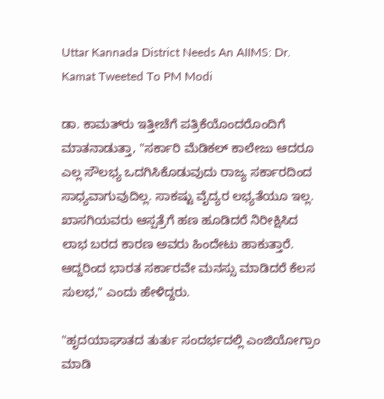Uttar Kannada District Needs An AIIMS: Dr. Kamat Tweeted To PM Modi

ಡಾ. ಕಾಮತ್‌ರು ಇತ್ತೀಚೆಗೆ ಪತ್ರಿಕೆಯೊಂದರೊಂದಿಗೆ ಮಾತನಾಡುತ್ತಾ, "ಸರ್ಕಾರಿ ಮೆಡಿಕಲ್ ಕಾಲೇಜು ಆದರೂ ಎಲ್ಲ ಸೌಲಭ್ಯ ಒದಗಿಸಿಕೊಡುವುದು ರಾಜ್ಯ ಸರ್ಕಾರದಿಂದ ಸಾಧ್ಯವಾಗುವುದಿಲ್ಲ. ಸಾಕಷ್ಟು ವೈದ್ಯರ ಲಭ್ಯತೆಯೂ ಇಲ್ಲ. ಖಾಸಗಿಯವರು ಆಸ್ಪತ್ರೆಗೆ ಹಣ ಹೂಡಿದರೆ ನಿರೀಕ್ಷಿಸಿದ ಲಾಭ ಬರದ ಕಾರಣ ಅವರು ಹಿಂದೇಟು ಹಾಕುತ್ತಾರೆ. ಆದ್ದರಿಂದ ಭಾರತ ಸರ್ಕಾರವೇ ಮನಸ್ಸು ಮಾಡಿದರೆ ಕೆಲಸ ಸುಲಭ," ಎಂದು ಹೇಳಿದ್ದರು.

"ಹೃದಯಾಘಾತದ ತುರ್ತು ಸಂದರ್ಭದಲ್ಲಿ ಎಂಜಿಯೋಗ್ರಾಂ ಮಾಡಿ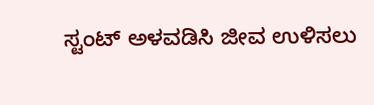ಸ್ಟಂಟ್ ಅಳವಡಿಸಿ ಜೀವ ಉಳಿಸಲು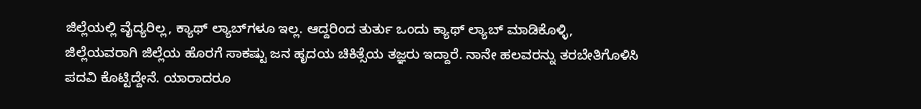ಜಿಲ್ಲೆಯಲ್ಲಿ ವೈದ್ಯರಿಲ್ಲ, ಕ್ಯಾಥ್ ಲ್ಯಾಬ್‌ಗಳೂ ಇಲ್ಲ. ಆದ್ದರಿಂದ ತುರ್ತು ಒಂದು ಕ್ಯಾಥ್ ಲ್ಯಾಬ್ ಮಾಡಿಕೊಳ್ಳಿ, ಜಿಲ್ಲೆಯವರಾಗಿ ಜಿಲ್ಲೆಯ ಹೊರಗೆ ಸಾಕಷ್ಟು ಜನ ಹೃದಯ ಚಿಕಿತ್ಸೆಯ ತಜ್ಞರು ಇದ್ದಾರೆ. ನಾನೇ ಹಲವರನ್ನು ತರಬೇತಿಗೊಳಿಸಿ ಪದವಿ ಕೊಟ್ಟಿದ್ದೇನೆ. ಯಾರಾದರೂ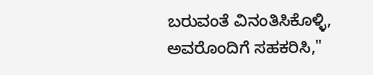ಬರುವಂತೆ ವಿನಂತಿಸಿಕೊಳ್ಳಿ, ಅವರೊಂದಿಗೆ ಸಹಕರಿಸಿ,"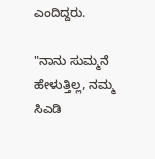ಎಂದಿದ್ದರು.

"ನಾನು ಸುಮ್ಮನೆ ಹೇಳುತ್ತಿಲ್ಲ, ನಮ್ಮ ಸಿಎಡಿ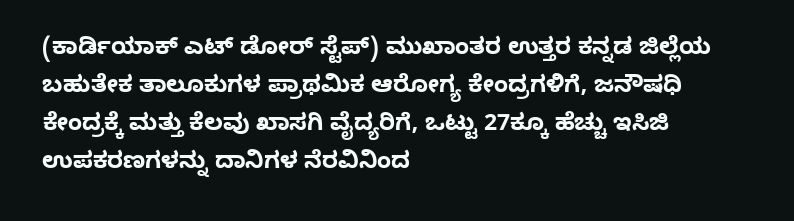(ಕಾರ್ಡಿಯಾಕ್ ಎಟ್ ಡೋರ್ ಸ್ಟೆಪ್) ಮುಖಾಂತರ ಉತ್ತರ ಕನ್ನಡ ಜಿಲ್ಲೆಯ ಬಹುತೇಕ ತಾಲೂಕುಗಳ ಪ್ರಾಥಮಿಕ ಆರೋಗ್ಯ ಕೇಂದ್ರಗಳಿಗೆ, ಜನೌಷಧಿ ಕೇಂದ್ರಕ್ಕೆ ಮತ್ತು ಕೆಲವು ಖಾಸಗಿ ವೈದ್ಯರಿಗೆ, ಒಟ್ಟು 27ಕ್ಕೂ ಹೆಚ್ಚು ಇಸಿಜಿ ಉಪಕರಣಗಳನ್ನು ದಾನಿಗಳ ನೆರವಿನಿಂದ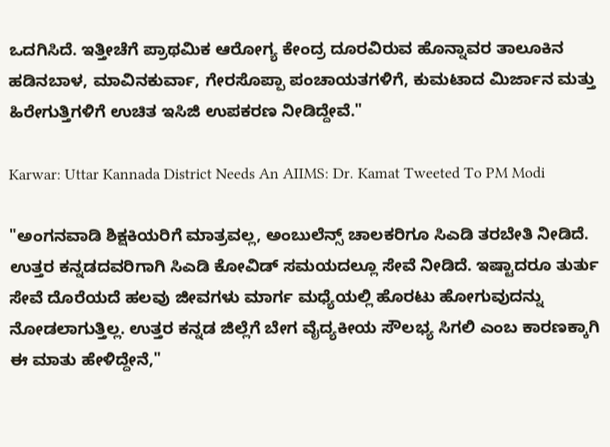ಒದಗಿಸಿದೆ. ಇತ್ತೀಚೆಗೆ ಪ್ರಾಥಮಿಕ ಆರೋಗ್ಯ ಕೇಂದ್ರ ದೂರವಿರುವ ಹೊನ್ನಾವರ ತಾಲೂಕಿನ ಹಡಿನಬಾಳ, ಮಾವಿನಕುರ್ವಾ, ಗೇರಸೊಪ್ಪಾ ಪಂಚಾಯತಗಳಿಗೆ, ಕುಮಟಾದ ಮಿರ್ಜಾನ ಮತ್ತು ಹಿರೇಗುತ್ತಿಗಳಿಗೆ ಉಚಿತ ಇಸಿಜಿ ಉಪಕರಣ ನೀಡಿದ್ದೇವೆ."

Karwar: Uttar Kannada District Needs An AIIMS: Dr. Kamat Tweeted To PM Modi

"ಅಂಗನವಾಡಿ ಶಿಕ್ಷಕಿಯರಿಗೆ ಮಾತ್ರವಲ್ಲ, ಅಂಬುಲೆನ್ಸ್ ಚಾಲಕರಿಗೂ ಸಿಎಡಿ ತರಬೇತಿ ನೀಡಿದೆ. ಉತ್ತರ ಕನ್ನಡದವರಿಗಾಗಿ ಸಿಎಡಿ ಕೋವಿಡ್ ಸಮಯದಲ್ಲೂ ಸೇವೆ ನೀಡಿದೆ. ಇಷ್ಟಾದರೂ ತುರ್ತು ಸೇವೆ ದೊರೆಯದೆ ಹಲವು ಜೀವಗಳು ಮಾರ್ಗ ಮಧ್ಯೆಯಲ್ಲಿ ಹೊರಟು ಹೋಗುವುದನ್ನು ನೋಡಲಾಗುತ್ತಿಲ್ಲ. ಉತ್ತರ ಕನ್ನಡ ಜಿಲ್ಲೆಗೆ ಬೇಗ ವೈದ್ಯಕೀಯ ಸೌಲಭ್ಯ ಸಿಗಲಿ ಎಂಬ ಕಾರಣಕ್ಕಾಗಿ ಈ ಮಾತು ಹೇಳಿದ್ದೇನೆ,"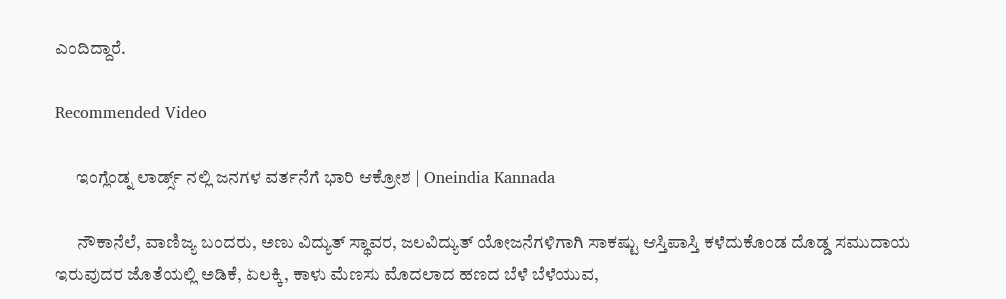ಎಂದಿದ್ದಾರೆ.

Recommended Video

      ಇಂಗ್ಲೆಂಡ್ನ ಲಾರ್ಡ್ಸ್ ನಲ್ಲಿ ಜನಗಳ ವರ್ತನೆಗೆ ಭಾರಿ ಆಕ್ರೋಶ | Oneindia Kannada

      ನೌಕಾನೆಲೆ, ವಾಣಿಜ್ಯ ಬಂದರು, ಅಣು ವಿದ್ಯುತ್ ಸ್ಥಾವರ, ಜಲವಿದ್ಯುತ್ ಯೋಜನೆಗಳಿಗಾಗಿ ಸಾಕಷ್ಟು ಆಸ್ತಿಪಾಸ್ತಿ ಕಳೆದುಕೊಂಡ ದೊಡ್ಡ ಸಮುದಾಯ ಇರುವುದರ ಜೊತೆಯಲ್ಲಿ ಅಡಿಕೆ, ಏಲಕ್ಕಿ, ಕಾಳು ಮೆಣಸು ಮೊದಲಾದ ಹಣದ ಬೆಳೆ ಬೆಳೆಯುವ,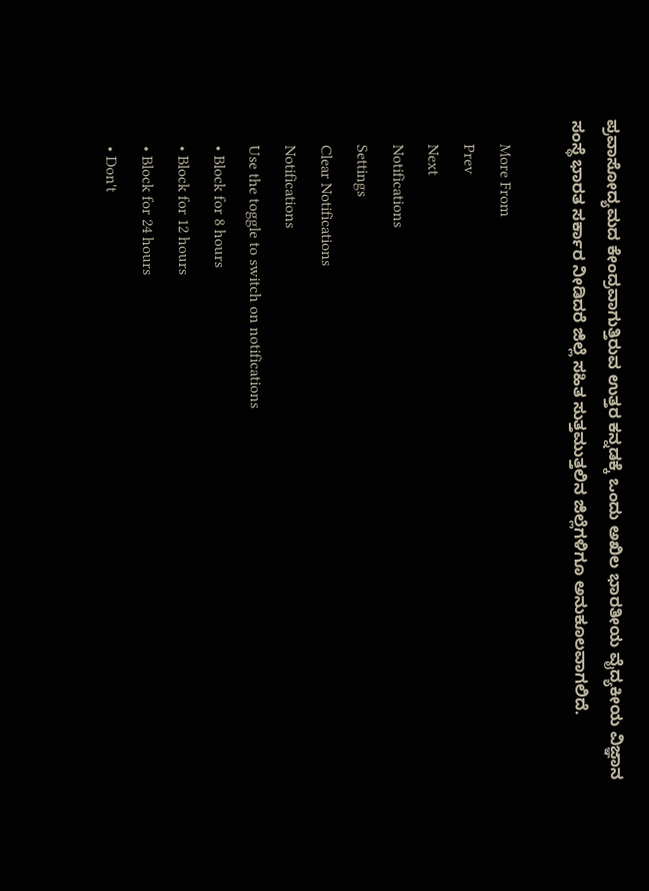ಪ್ರವಾಸೋದ್ಯಮದ ಕೇಂದ್ರವಾಗುತ್ತಿರುವ ಉತ್ತರ ಕನ್ನಡಕ್ಕೆ ಒಂದು ಅಖಿಲ ಭಾರತೀಯ ವೈದ್ಯಕೀಯ ವಿಜ್ಞಾನ ಸಂಸ್ಥೆ ಭಾರತ ಸರ್ಕಾರ ನೀಡಿದರೆ ಜಿಲ್ಲೆ ಸಹಿತ ಸುತ್ತಮುತ್ತಲಿನ ಜಿಲ್ಲೆಗಳಿಗೂ ಅನುಕೂಲವಾಗಲಿದೆ.

      More From
      Prev
      Next
      Notifications
      Settings
      Clear Notifications
      Notifications
      Use the toggle to switch on notifications
      • Block for 8 hours
      • Block for 12 hours
      • Block for 24 hours
      • Don't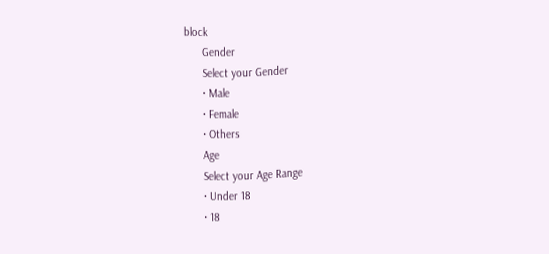block
      Gender
      Select your Gender
      • Male
      • Female
      • Others
      Age
      Select your Age Range
      • Under 18
      • 18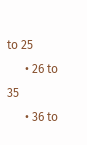to 25
      • 26 to 35
      • 36 to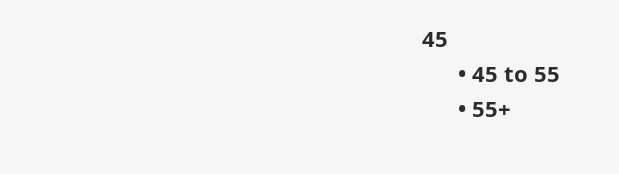45
      • 45 to 55
      • 55+